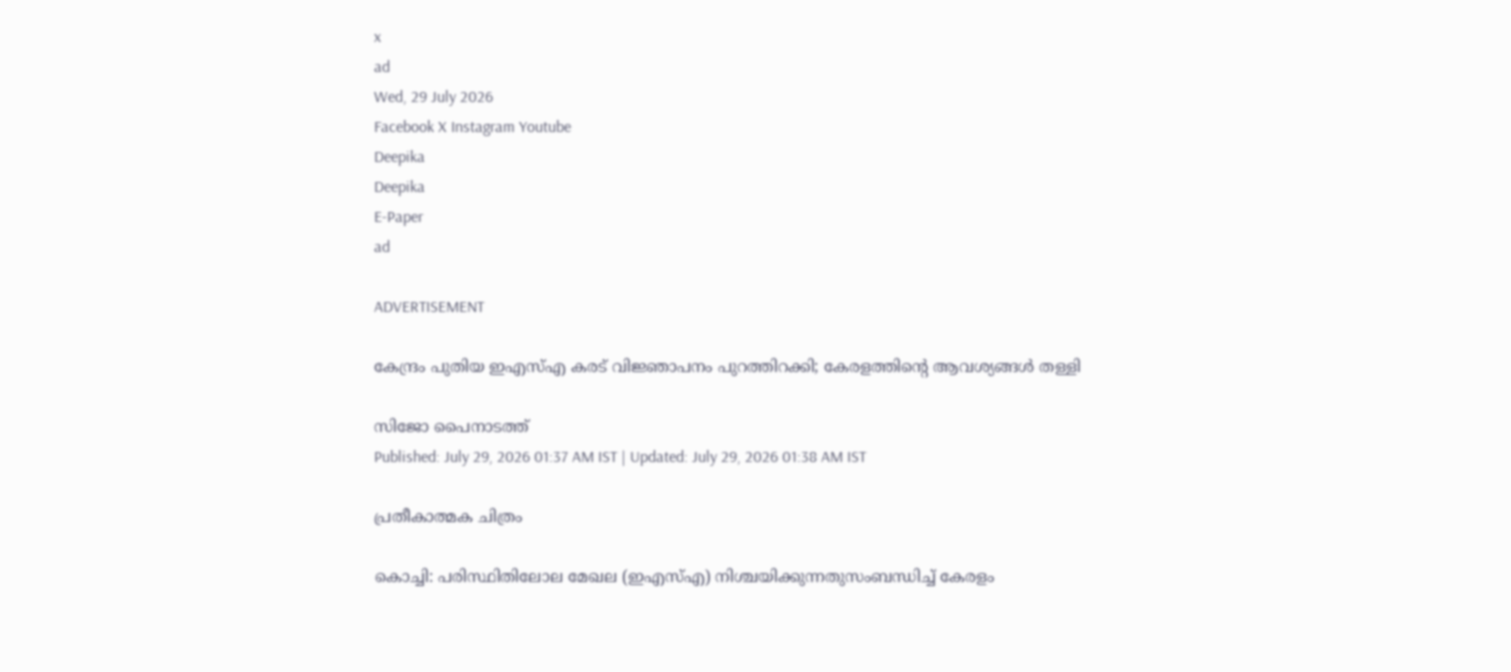x
ad
Wed, 29 July 2026
Facebook X Instagram Youtube
Deepika
Deepika
E-Paper
ad

ADVERTISEMENT

കേന്ദ്രം പുതിയ ഇഎസ്എ കരട് വിജ്ഞാപനം പുറത്തിറക്കി; കേരളത്തിന്‍റെ ആവശ്യങ്ങൾ തള്ളി

സിജോ പൈനാടത്ത്
Published: July 29, 2026 01:37 AM IST | Updated: July 29, 2026 01:38 AM IST

പ്രതീകാത്മക ചിത്രം

കൊച്ചി: പരിസ്ഥിതിലോല മേഖല (ഇഎസ്എ) നിശ്ചയിക്കുന്നതുസംബന്ധിച്ച് കേരളം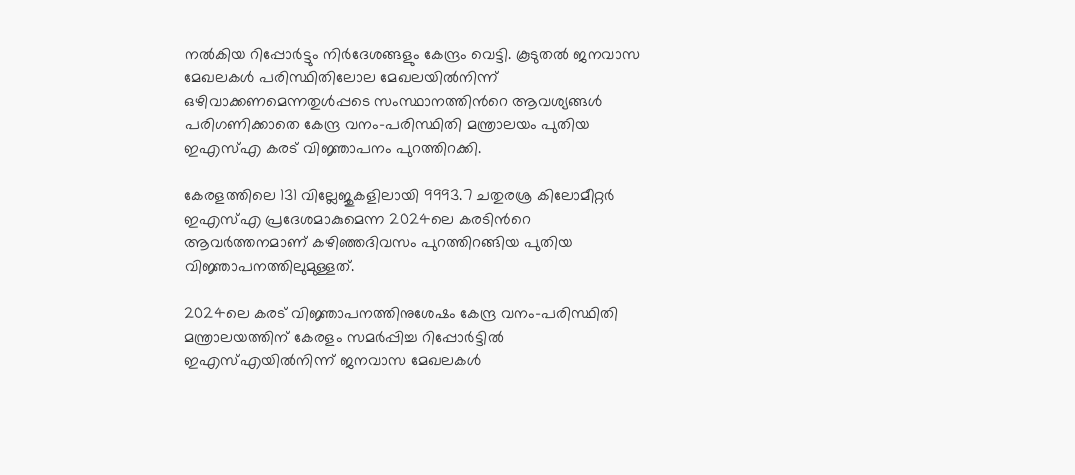നൽകിയ റിപ്പോർട്ടും നിർദേശങ്ങളും കേന്ദ്രം വെട്ടി. കൂടുതൽ ജനവാസ മേഖലകൾ പരിസ്ഥിതിലോല മേഖലയിൽനിന്ന് ഒഴിവാക്കണമെന്നതുൾപ്പടെ സംസ്ഥാനത്തിന്‍റെ ആവശ്യങ്ങൾ പരിഗണിക്കാതെ കേന്ദ്ര വനം-പരിസ്ഥിതി മന്ത്രാലയം പുതിയ ഇഎസ്എ കരട് വിജ്ഞാപനം പുറത്തിറക്കി.

കേരളത്തിലെ 131 വില്ലേജുകളിലായി 9993.7 ചതുരശ്ര കിലോമീറ്റർ ഇഎസ്എ പ്രദേശമാകുമെന്ന 2024ലെ കരടിന്‍റെ ആവർത്തനമാണ് കഴിഞ്ഞദിവസം പുറത്തിറങ്ങിയ പുതിയ വിജ്ഞാപനത്തിലുമുള്ളത്.

2024ലെ കരട് വിജ്ഞാപനത്തിനുശേഷം കേന്ദ്ര വനം-പരിസ്ഥിതി മന്ത്രാലയത്തിന് കേരളം സമർപ്പിച്ച റിപ്പോർട്ടിൽ ഇഎസ്എയിൽനിന്ന് ജനവാസ മേഖലകള്‍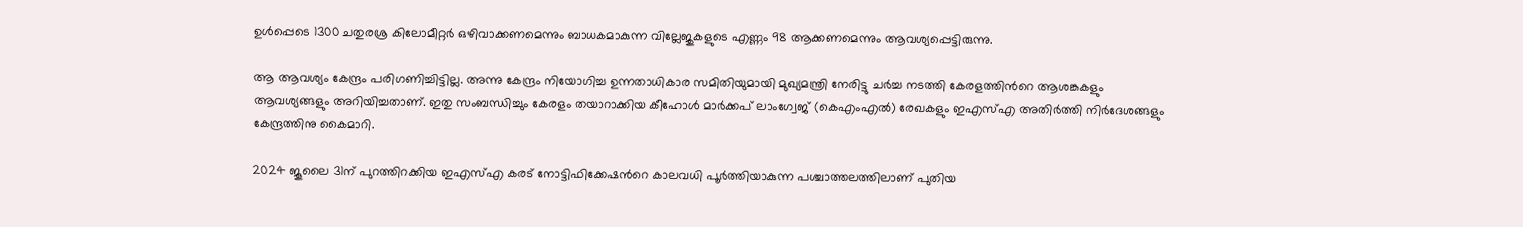ഉൾപ്പെടെ 1300 ചതുരശ്ര കിലോമീറ്റർ ഒഴിവാക്കണമെന്നും ബാധകമാകുന്ന വില്ലേജുകളുടെ എണ്ണം 98 ആക്കണമെന്നും ആവശ്യപ്പെട്ടിരുന്നു.

ആ ആവശ്യം കേന്ദ്രം പരിഗണിച്ചിട്ടില്ല. അന്നു കേന്ദ്രം നിയോഗിച്ച ഉന്നതാധികാര സമിതിയുമായി മുഖ്യമന്ത്രി നേരിട്ടു ചർച്ച നടത്തി കേരളത്തിന്‍റെ ആശങ്കകളും ആവശ്യങ്ങളും അറിയിച്ചതാണ്. ഇതു സംബന്ധിച്ചും കേരളം തയാറാക്കിയ കീഹോൾ മാർക്കപ് ലാംഗ്വേജ് (കെഎംഎൽ) രേഖകളും ഇഎസ്എ അതിർ‌ത്തി നിർ‌ദേശങ്ങളും കേന്ദ്രത്തിനു കൈമാറി.

2024 ജൂലൈ 31ന് പുറത്തിറക്കിയ ഇഎസ്എ കരട് നോട്ടിഫിക്കേഷന്‍റെ കാലവധി പൂർത്തിയാകുന്ന പശ്ചാത്തലത്തിലാണ് പുതിയ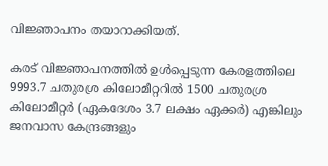വിജ്ഞാപനം തയാറാക്കിയത്.

കരട് വിജ്ഞാപനത്തിൽ ഉൾപ്പെടുന്ന കേരളത്തിലെ 9993.7 ചതുരശ്ര കിലോമീറ്ററിൽ 1500 ചതുരശ്ര കിലോമീറ്റർ (ഏകദേശം 3.7 ലക്ഷം ഏക്കർ) എങ്കിലും ജനവാസ കേന്ദ്രങ്ങളും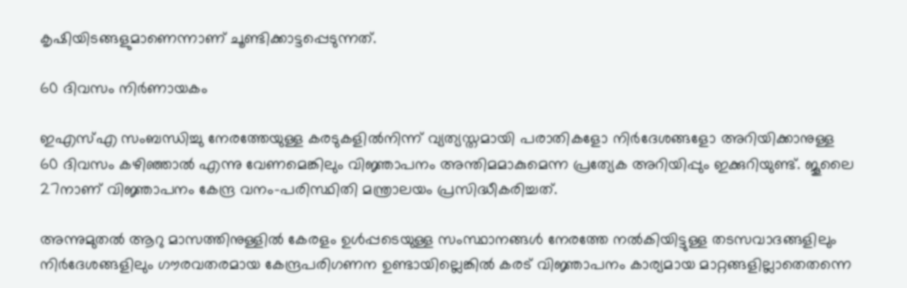കൃഷിയിടങ്ങളുമാണെന്നാണ് ചൂണ്ടിക്കാട്ടപ്പെടുന്നത്.

60 ദിവസം നിർണായകം

ഇഎസ്എ സംബന്ധിച്ചു നേരത്തേയുള്ള കരടുകളിൽനിന്ന് വ്യത്യസ്തമായി പരാതികളോ നിർദേശങ്ങളോ അറിയിക്കാനുള്ള 60 ദിവസം കഴിഞ്ഞാൽ എന്നു വേണമെങ്കിലും വിജ്ഞാപനം അന്തിമമാകുമെന്ന പ്രത്യേക അറിയിപ്പും ഇക്കുറിയുണ്ട്. ജൂലൈ 27നാണ് വിജ്ഞാപനം കേന്ദ്ര വനം-പരിസ്ഥിതി മന്ത്രാലയം പ്രസിദ്ധീകരിച്ചത്.

അന്നുമുതൽ ആറു മാസത്തിനുള്ളിൽ‌ കേരളം ഉൾപ്പടെയുള്ള സംസ്ഥാനങ്ങൾ നേരത്തേ നൽകിയിട്ടുള്ള തടസവാദങ്ങളിലും നിർദേശങ്ങളിലും ഗൗരവതരമായ കേന്ദ്രപരിഗണന ഉണ്ടായില്ലെങ്കിൽ കരട് വിജ്ഞാപനം കാര്യമായ മാറ്റങ്ങളില്ലാതെതന്നെ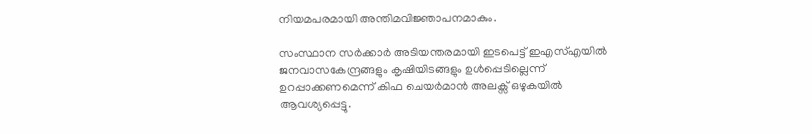നിയമപരമായി അന്തിമവിജ്ഞാപനമാകും.

സംസ്ഥാന സർക്കാർ അടിയന്തരമായി ഇടപെട്ട് ഇഎസ്എയിൽ ജനവാസകേന്ദ്രങ്ങളും കൃഷിയിടങ്ങളും ഉൾപ്പെടില്ലെന്ന് ഉറപ്പാക്കണമെന്ന് കിഫ ചെയർമാൻ അലക്സ് ഒഴുകയിൽ ആവശ്യപ്പെട്ടു.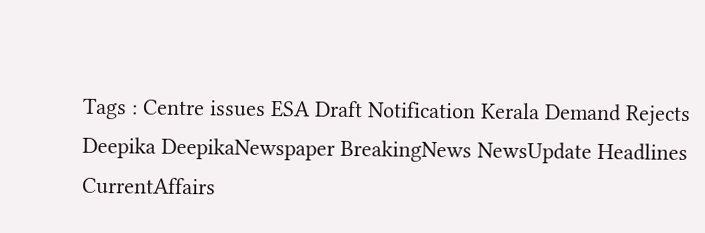Tags : Centre issues ESA Draft Notification Kerala Demand Rejects Deepika DeepikaNewspaper BreakingNews NewsUpdate Headlines CurrentAffairs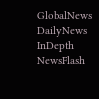GlobalNews DailyNews InDepth NewsFlash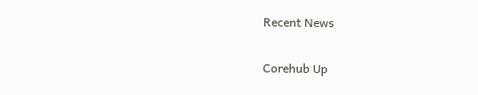Recent News

Corehub Up